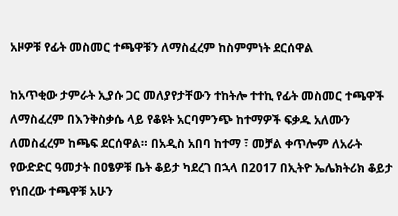አዞዎቹ የፊት መስመር ተጫዋቹን ለማስፈረም ከስምምነት ደርሰዋል

ከአጥቂው ታምራት ኢያሱ ጋር መለያየታቸውን ተከትሎ ተተኪ የፊት መስመር ተጫዋች ለማስፈረም በእንቅስቃሴ ላይ የቆዩት አርባምንጭ ከተማዎች ፍቃዱ አለሙን ለመስፈረም ከጫፍ ደርሰዋል። በአዲስ አበባ ከተማ ፣ መቻል ቀጥሎም ለአራት የውድድር ዓመታት በዐፄዎቹ ቤት ቆይታ ካደረገ በኋላ በ2017 በኢትዮ ኤሌክትሪክ ቆይታ የነበረው ተጫዋቹ አሁን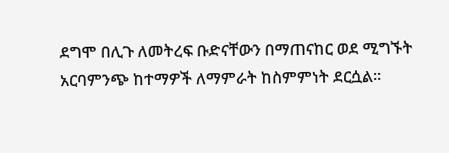ደግሞ በሊጉ ለመትረፍ ቡድናቸውን በማጠናከር ወደ ሚግኙት አርባምንጭ ከተማዎች ለማምራት ከስምምነት ደርሷል።